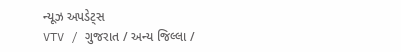ન્યૂઝ અપડેટ્સ
VTV / ગુજરાત / અન્ય જિલ્લા /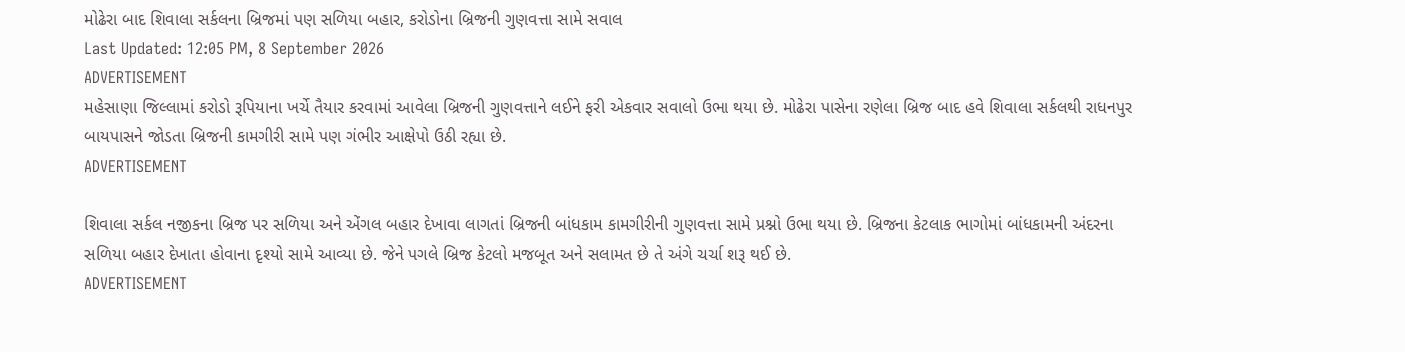મોઢેરા બાદ શિવાલા સર્કલના બ્રિજમાં પણ સળિયા બહાર, કરોડોના બ્રિજની ગુણવત્તા સામે સવાલ
Last Updated: 12:05 PM, 8 September 2026
ADVERTISEMENT
મહેસાણા જિલ્લામાં કરોડો રૂપિયાના ખર્ચે તૈયાર કરવામાં આવેલા બ્રિજની ગુણવત્તાને લઈને ફરી એકવાર સવાલો ઉભા થયા છે. મોઢેરા પાસેના રણેલા બ્રિજ બાદ હવે શિવાલા સર્કલથી રાધનપુર બાયપાસને જોડતા બ્રિજની કામગીરી સામે પણ ગંભીર આક્ષેપો ઉઠી રહ્યા છે.
ADVERTISEMENT

શિવાલા સર્કલ નજીકના બ્રિજ પર સળિયા અને એંગલ બહાર દેખાવા લાગતાં બ્રિજની બાંધકામ કામગીરીની ગુણવત્તા સામે પ્રશ્નો ઉભા થયા છે. બ્રિજના કેટલાક ભાગોમાં બાંધકામની અંદરના સળિયા બહાર દેખાતા હોવાના દૃશ્યો સામે આવ્યા છે. જેને પગલે બ્રિજ કેટલો મજબૂત અને સલામત છે તે અંગે ચર્ચા શરૂ થઈ છે.
ADVERTISEMENT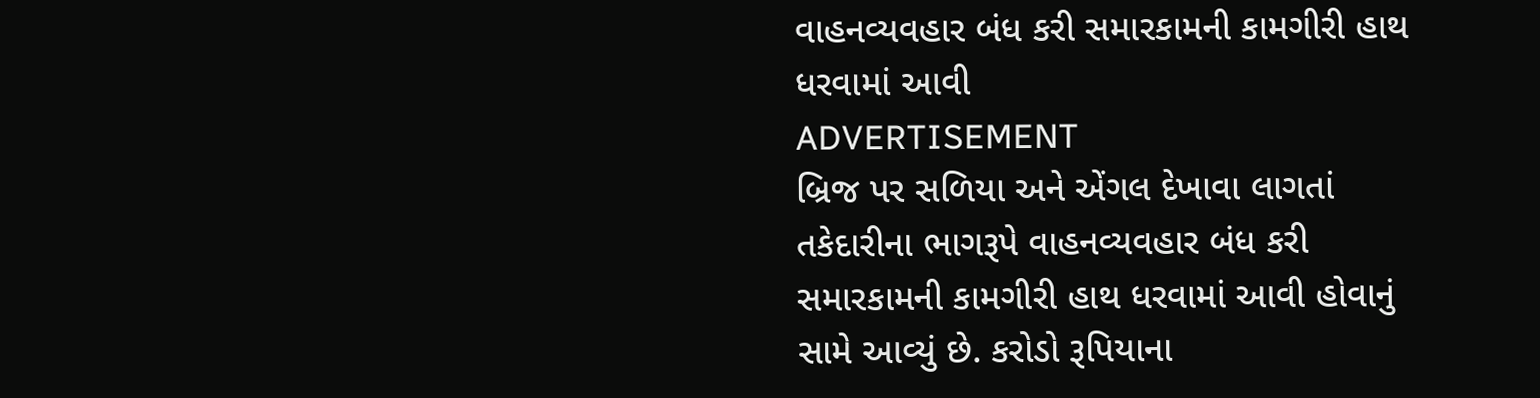વાહનવ્યવહાર બંધ કરી સમારકામની કામગીરી હાથ ધરવામાં આવી
ADVERTISEMENT
બ્રિજ પર સળિયા અને એંગલ દેખાવા લાગતાં તકેદારીના ભાગરૂપે વાહનવ્યવહાર બંધ કરી સમારકામની કામગીરી હાથ ધરવામાં આવી હોવાનું સામે આવ્યું છે. કરોડો રૂપિયાના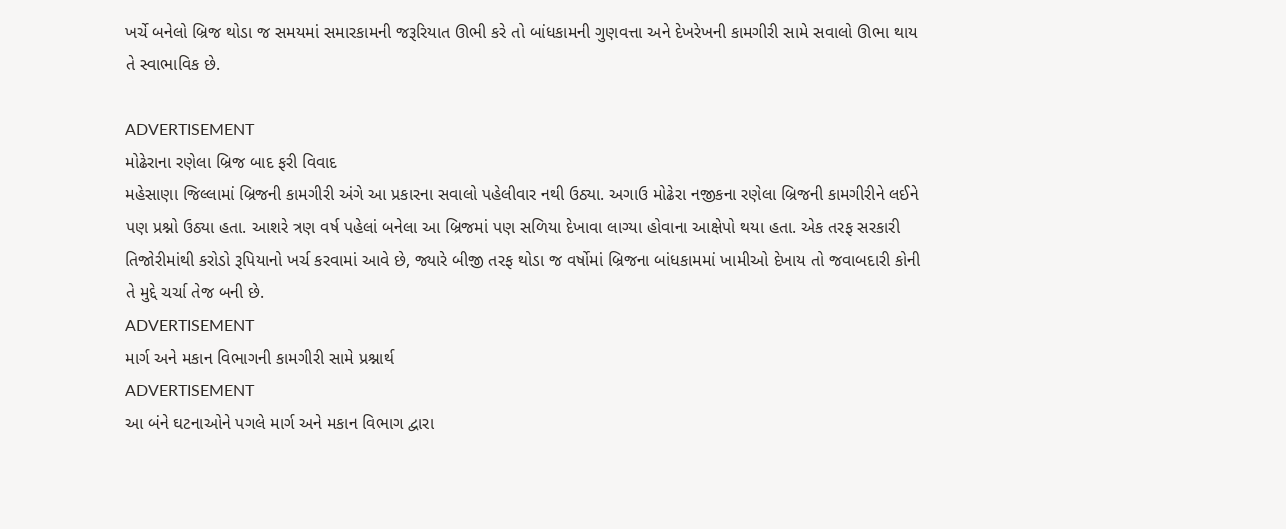ખર્ચે બનેલો બ્રિજ થોડા જ સમયમાં સમારકામની જરૂરિયાત ઊભી કરે તો બાંધકામની ગુણવત્તા અને દેખરેખની કામગીરી સામે સવાલો ઊભા થાય તે સ્વાભાવિક છે.

ADVERTISEMENT
મોઢેરાના રણેલા બ્રિજ બાદ ફરી વિવાદ
મહેસાણા જિલ્લામાં બ્રિજની કામગીરી અંગે આ પ્રકારના સવાલો પહેલીવાર નથી ઉઠ્યા. અગાઉ મોઢેરા નજીકના રણેલા બ્રિજની કામગીરીને લઈને પણ પ્રશ્નો ઉઠ્યા હતા. આશરે ત્રણ વર્ષ પહેલાં બનેલા આ બ્રિજમાં પણ સળિયા દેખાવા લાગ્યા હોવાના આક્ષેપો થયા હતા. એક તરફ સરકારી તિજોરીમાંથી કરોડો રૂપિયાનો ખર્ચ કરવામાં આવે છે, જ્યારે બીજી તરફ થોડા જ વર્ષોમાં બ્રિજના બાંધકામમાં ખામીઓ દેખાય તો જવાબદારી કોની તે મુદ્દે ચર્ચા તેજ બની છે.
ADVERTISEMENT
માર્ગ અને મકાન વિભાગની કામગીરી સામે પ્રશ્નાર્થ
ADVERTISEMENT
આ બંને ઘટનાઓને પગલે માર્ગ અને મકાન વિભાગ દ્વારા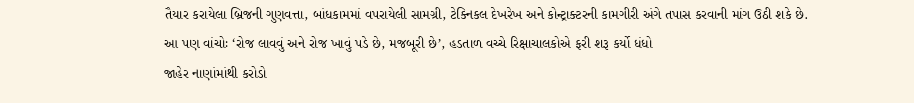તૈયાર કરાયેલા બ્રિજની ગુણવત્તા, બાંધકામમાં વપરાયેલી સામગ્રી, ટેક્નિકલ દેખરેખ અને કોન્ટ્રાક્ટરની કામગીરી અંગે તપાસ કરવાની માંગ ઉઠી શકે છે.
આ પણ વાંચોઃ ‘રોજ લાવવું અને રોજ ખાવું પડે છે, મજબૂરી છે’, હડતાળ વચ્ચે રિક્ષાચાલકોએ ફરી શરૂ કર્યો ધંધો
જાહેર નાણાંમાંથી કરોડો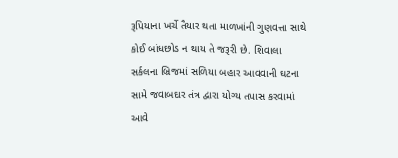રૂપિયાના ખર્ચે તૈયાર થતા માળખાંની ગુણવત્તા સાથે કોઈ બાંધછોડ ન થાય તે જરૂરી છે. શિવાલા સર્કલના બ્રિજમાં સળિયા બહાર આવવાની ઘટના સામે જવાબદાર તંત્ર દ્વારા યોગ્ય તપાસ કરવામાં આવે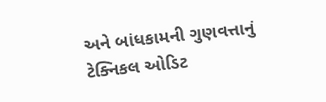અને બાંધકામની ગુણવત્તાનું ટેક્નિકલ ઓડિટ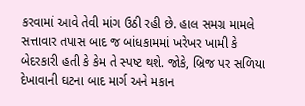કરવામાં આવે તેવી માંગ ઉઠી રહી છે. હાલ સમગ્ર મામલે સત્તાવાર તપાસ બાદ જ બાંધકામમાં ખરેખર ખામી કે બેદરકારી હતી કે કેમ તે સ્પષ્ટ થશે. જોકે, બ્રિજ પર સળિયા દેખાવાની ઘટના બાદ માર્ગ અને મકાન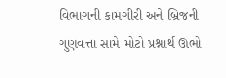વિભાગની કામગીરી અને બ્રિજની ગુણવત્તા સામે મોટો પ્રશ્નાર્થ ઊભો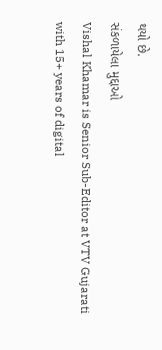થયો છે.
સંકળાયેલા મુદ્દાઓ
Vishal Khamar is Senior Sub-Editor at VTV Gujarati with 15+ years of digital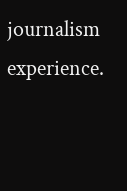journalism experience.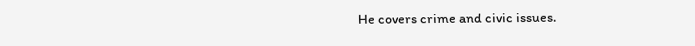He covers crime and civic issues.